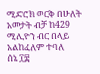ሚድሮክ ወርቅ በሁለት አመታት ብቻ ከ429 ሚሊዮን ብር በላይ አልከፈለም ተባለ
ሰኔ ፲፰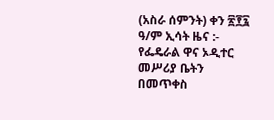(አስራ ሰምንት) ቀን ፳፻፯ ዓ/ም ኢሳት ዜና :- የፌዴራል ዋና ኦዲተር መሥሪያ ቤትን በመጥቀስ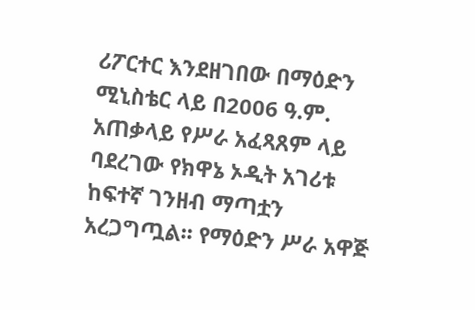ሪፖርተር እንደዘገበው በማዕድን ሚኒስቴር ላይ በ2006 ዓ.ም. አጠቃላይ የሥራ አፈጻጸም ላይ ባደረገው የክዋኔ ኦዲት አገሪቱ ከፍተኛ ገንዘብ ማጣቷን አረጋግጧል፡፡ የማዕድን ሥራ አዋጅ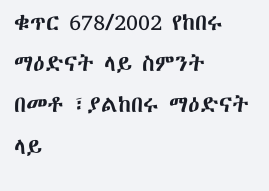ቁጥር 678/2002 የከበሩ ማዕድናት ላይ ስምንት በመቶ ፣ያልከበሩ ማዕድናት ላይ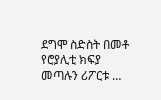ደግሞ ስድስት በመቶ የሮያሊቲ ክፍያ መጣሉን ሪፖርቱ …